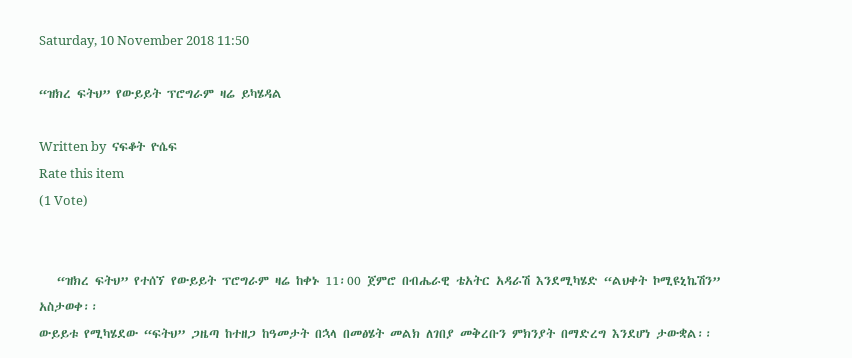Saturday, 10 November 2018 11:50

“ዝክረ ፍትህ” የውይይት ፕሮግራም ዛሬ ይካሄዳል

Written by  ናፍቆት ዮሴፍ
Rate this item
(1 Vote)


   “ዝክረ ፍትህ” የተሰኘ የውይይት ፕሮግራም ዛሬ ከቀኑ 11፡00 ጀምሮ በብሔራዊ ቴአትር አዳራሽ እንደሚካሄድ “ልህቀት ኮሚዩኒኬሽን” አስታወቀ፡፡
ውይይቱ የሚካሄደው “ፍትህ” ጋዜጣ ከተዘጋ ከዓመታት በኋላ በመፅሄት መልክ ለገበያ መቅረቡን ምክንያት በማድረግ እንደሆነ ታውቋል፡፡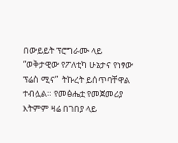በውይይት ፕሮግራሙ ላይ “ወቅታዊው የፖለቲካ ሁኔታና የነፃው ፕሬስ ሚና”  ትኩረት ይሰጥባቸዋል ተብሏል። የመፅሔቷ የመጀመሪያ እትምም ዛሬ በገበያ ላይ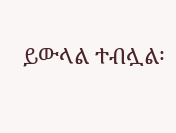ይውላል ተብሏል፡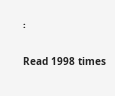፡

Read 1998 times